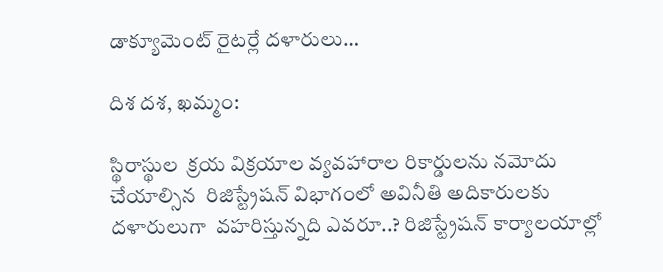డాక్యూమెంట్ రైటర్లే దళారులు…

దిశ దశ, ఖమ్మం:

స్థిరాస్థుల  క్రయ విక్రయాల వ్యవహారాల రికార్డులను నమోదు చేయాల్సిన  రిజిస్ట్రేషన్ విభాగంలో అవినీతి అదికారులకు దళారులుగా  వహరిస్తున్నది ఎవరూ..? రిజిస్ట్రేషన్ కార్యాలయాల్లో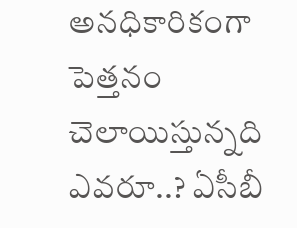అనధికారికంగా పెత్తనం  చెలాయిస్తున్నది ఎవరూ..? ఏసీబీ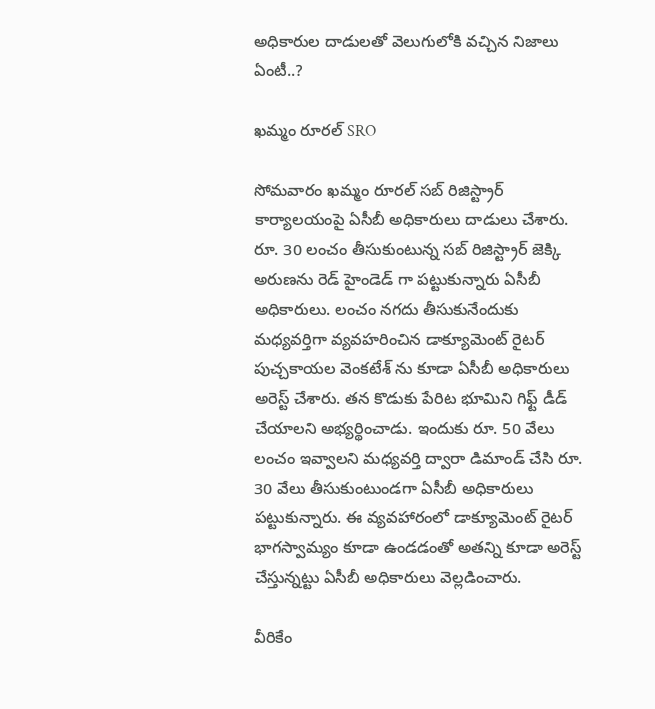అధికారుల దాడులతో వెలుగులోకి వచ్చిన నిజాలు ఏంటీ..?

ఖమ్మం రూరల్ SRO

సోమవారం ఖమ్మం రూరల్ సబ్ రిజిస్ట్రార్ కార్యాలయంపై ఏసీబీ అధికారులు దాడులు చేశారు. రూ. 30 లంచం తీసుకుంటున్న సబ్ రిజిస్ట్రార్ జెక్కి అరుణను రెడ్ హైండెడ్ గా పట్టుకున్నారు ఏసీబీ అధికారులు. లంచం నగదు తీసుకునేందుకు మధ్యవర్తిగా వ్యవహరించిన డాక్యూమెంట్ రైటర్ పుచ్చకాయల వెంకటేశ్ ను కూడా ఏసీబీ అధికారులు అరెస్ట్ చేశారు. తన కొడుకు పేరిట భూమిని గిఫ్ట్ డీడ్ చేయాలని అభ్యర్థించాడు. ఇందుకు రూ. 50 వేలు లంచం ఇవ్వాలని మధ్యవర్తి ద్వారా డిమాండ్ చేసి రూ. 30 వేలు తీసుకుంటుండగా ఏసీబీ అధికారులు పట్టుకున్నారు. ఈ వ్యవహారంలో డాక్యూమెంట్ రైటర్ భాగస్వామ్యం కూడా ఉండడంతో అతన్ని కూడా అరెస్ట్ చేస్తున్నట్టు ఏసీబీ అధికారులు వెల్లడించారు.

వీరికేం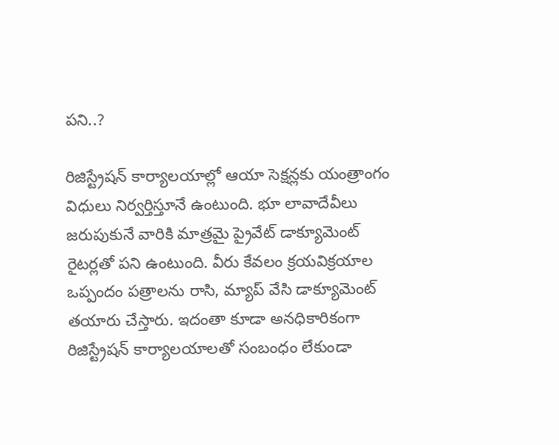పని..?

రిజిస్ట్రేషన్ కార్యాలయాల్లో ఆయా సెక్షన్లకు యంత్రాంగం విధులు నిర్వర్తిస్తూనే ఉంటుంది. భూ లావాదేవీలు జరుపుకునే వారికి మాత్రమై ప్రైవేట్ డాక్యూమెంట్ రైటర్లతో పని ఉంటుంది. వీరు కేవలం క్రయవిక్రయాల ఒప్పందం పత్రాలను రాసి, మ్యాప్ వేసి డాక్యూమెంట్ తయారు చేస్తారు. ఇదంతా కూడా అనధికారికంగా రిజిస్ట్రేషన్ కార్యాలయాలతో సంబంధం లేకుండా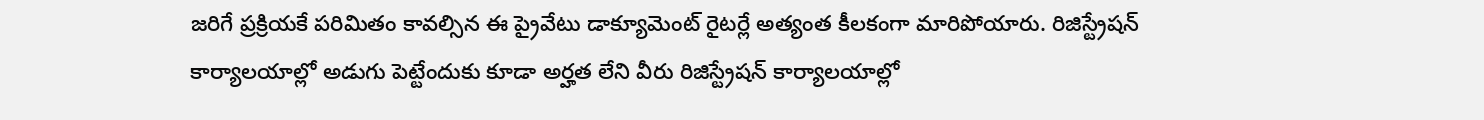జరిగే ప్రక్రియకే పరిమితం కావల్సిన ఈ ప్రైవేటు డాక్యూమెంట్ రైటర్లే అత్యంత కీలకంగా మారిపోయారు. రిజిస్ట్రేషన్ కార్యాలయాల్లో అడుగు పెట్టేందుకు కూడా అర్హత లేని వీరు రిజిస్ట్రేషన్ కార్యాలయాల్లో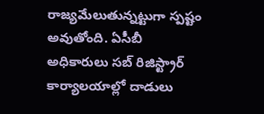రాజ్యమేలుతున్నట్టుగా స్పష్టం అవుతోంది. ఏసీబీ అధికారులు సబ్ రిజిస్ట్రార్ కార్యాలయాల్లో దాడులు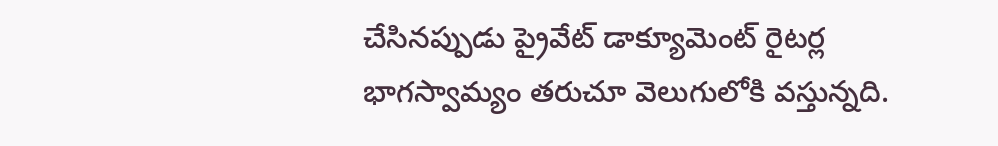చేసినప్పుడు ప్రైవేట్ డాక్యూమెంట్ రైటర్ల భాగస్వామ్యం తరుచూ వెలుగులోకి వస్తున్నది.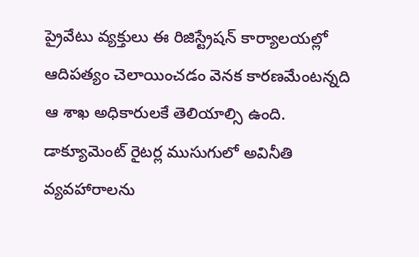ప్రైవేటు వ్యక్తులు ఈ రిజిస్ట్రేషన్ కార్యాలయల్లో ఆదిపత్యం చెలాయించడం వెనక కారణమేంటన్నది ఆ శాఖ అధికారులకే తెలియాల్సి ఉంది. డాక్యూమెంట్ రైటర్ల ముసుగులో అవినీతి వ్యవహారాలను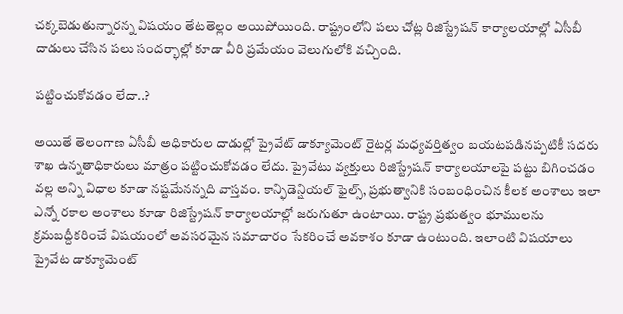చక్కబెడుతున్నారన్న విషయం తేటతెల్లం అయిపోయింది. రాష్ట్రంలోని పలు చోట్ల రిజిస్ట్రేషన్ కార్యాలయాల్లో ఏసీబీ దాడులు చేసిన పలు సందర్భాల్లో కూడా వీరి ప్రమేయం వెలుగులోకి వచ్చింది.

పట్టించుకోవడం లేదా..?

అయితే తెలంగాణ ఏసీబీ అధికారుల దాడుల్లో ప్రైవేట్ డాక్యూమెంట్ రైటర్ల మధ్యవర్తిత్వం బయటపడినప్పటికీ సదరు శాఖ ఉన్నతాధికారులు మాత్రం పట్టించుకోవడం లేదు. ప్రైవేటు వ్యక్తులు రిజిస్ట్రేషన్ కార్యాలయాలపై పట్టు బిగించడం వల్ల అన్ని విధాల కూడా నష్టమేనన్నది వాస్తవం. కాన్ఫిడెన్షియల్ ఫైల్స్, ప్రభుత్వానికి సంబంధించిన కీలక అంశాలు ఇలా ఎన్నో రకాల అంశాలు కూడా రిజిస్ట్రేషన్ కార్యాలయాల్లో జరుగుతూ ఉంటాయి. రాష్ట్ర ప్రభుత్వం భూములను క్రమబద్దీకరించే విషయంలో అవసరమైన సమాచారం సేకరించే అవకాశం కూడా ఉంటుంది. ఇలాంటి విషయాలు ప్రైవేట డాక్యూమెంట్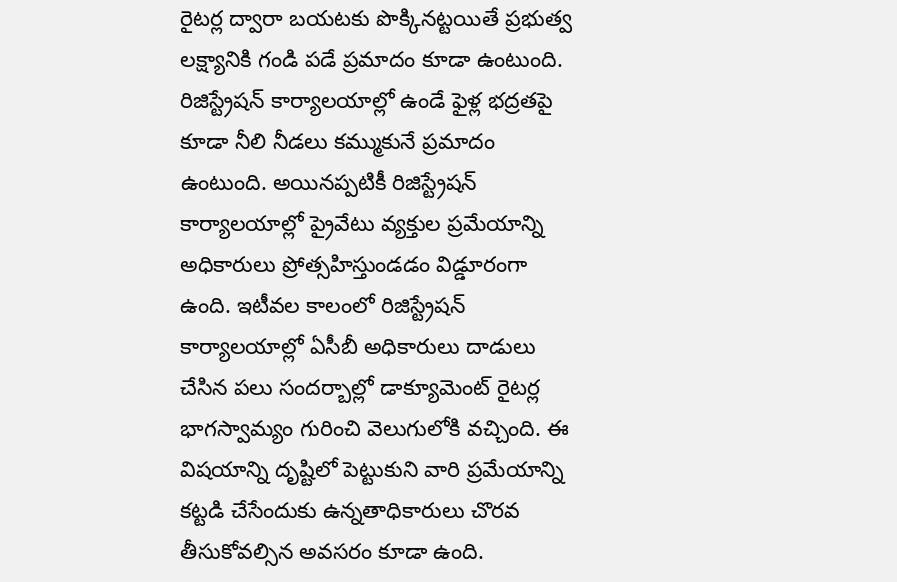రైటర్ల ద్వారా బయటకు పొక్కినట్టయితే ప్రభుత్వ లక్ష్యానికి గండి పడే ప్రమాదం కూడా ఉంటుంది. రిజిస్ట్రేషన్ కార్యాలయాల్లో ఉండే ఫైళ్ల భద్రతపై కూడా నీలి నీడలు కమ్ముకునే ప్రమాదం ఉంటుంది. అయినప్పటికీ రిజిస్ట్రేషన్ కార్యాలయాల్లో ప్రైవేటు వ్యక్తుల ప్రమేయాన్ని అధికారులు ప్రోత్సహిస్తుండడం విడ్డూరంగా ఉంది. ఇటీవల కాలంలో రిజిస్ట్రేషన్ కార్యాలయాల్లో ఏసీబీ అధికారులు దాడులు చేసిన పలు సందర్బాల్లో డాక్యూమెంట్ రైటర్ల భాగస్వామ్యం గురించి వెలుగులోకి వచ్చింది. ఈ విషయాన్ని దృష్టిలో పెట్టుకుని వారి ప్రమేయాన్ని కట్టడి చేసేందుకు ఉన్నతాధికారులు చొరవ తీసుకోవల్సిన అవసరం కూడా ఉంది.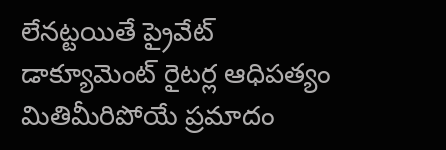లేనట్టయితే ప్రైవేట్ డాక్యూమెంట్ రైటర్ల ఆధిపత్యం మితిమీరిపోయే ప్రమాదం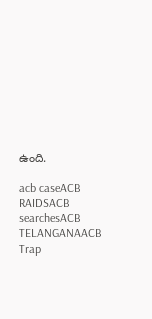ఉంది.

acb caseACB RAIDSACB searchesACB TELANGANAACB Trap